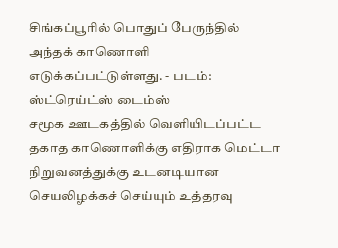சிங்கப்பூரில் பொதுப் பேருந்தில் அந்தக் காணொளி எடுக்கப்பட்டுள்ளது. - படம்: ஸ்ட்ரெய்ட்ஸ் டைம்ஸ்
சமூக ஊடகத்தில் வெளியிடப்பட்ட தகாத காணொளிக்கு எதிராக மெட்டா நிறுவனத்துக்கு உடனடியான செயலிழக்கச் செய்யும் உத்தரவு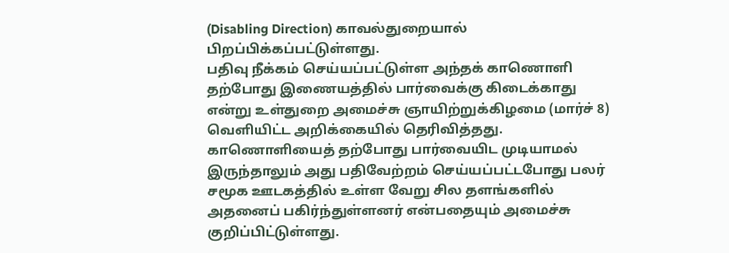(Disabling Direction) காவல்துறையால் பிறப்பிக்கப்பட்டுள்ளது.
பதிவு நீக்கம் செய்யப்பட்டுள்ள அந்தக் காணொளி தற்போது இணையத்தில் பார்வைக்கு கிடைக்காது என்று உள்துறை அமைச்சு ஞாயிற்றுக்கிழமை (மார்ச் 8) வெளியிட்ட அறிக்கையில் தெரிவித்தது.
காணொளியைத் தற்போது பார்வையிட முடியாமல் இருந்தாலும் அது பதிவேற்றம் செய்யப்பட்டபோது பலர் சமூக ஊடகத்தில் உள்ள வேறு சில தளங்களில் அதனைப் பகிர்ந்துள்ளனர் என்பதையும் அமைச்சு குறிப்பிட்டுள்ளது.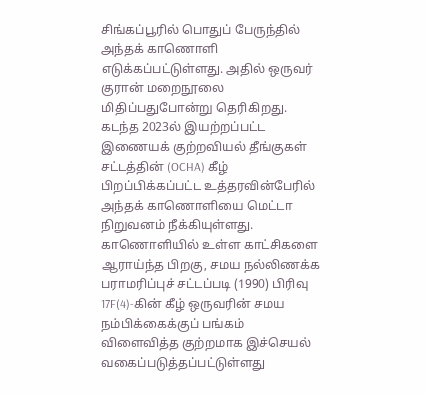சிங்கப்பூரில் பொதுப் பேருந்தில் அந்தக் காணொளி எடுக்கப்பட்டுள்ளது. அதில் ஒருவர் குரான் மறைநூலை மிதிப்பதுபோன்று தெரிகிறது.
கடந்த 2023ல் இயற்றப்பட்ட இணையக் குற்றவியல் தீங்குகள் சட்டத்தின் (OCHA) கீழ் பிறப்பிக்கப்பட்ட உத்தரவின்பேரில் அந்தக் காணொளியை மெட்டா நிறுவனம் நீக்கியுள்ளது.
காணொளியில் உள்ள காட்சிகளை ஆராய்ந்த பிறகு, சமய நல்லிணக்க பராமரிப்புச் சட்டப்படி (1990) பிரிவு 17F(4)-கின் கீழ் ஒருவரின் சமய நம்பிக்கைக்குப் பங்கம் விளைவித்த குற்றமாக இச்செயல் வகைப்படுத்தப்பட்டுள்ளது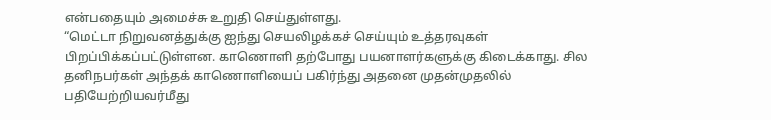என்பதையும் அமைச்சு உறுதி செய்துள்ளது.
“மெட்டா நிறுவனத்துக்கு ஐந்து செயலிழக்கச் செய்யும் உத்தரவுகள் பிறப்பிக்கப்பட்டுள்ளன. காணொளி தற்போது பயனாளர்களுக்கு கிடைக்காது. சில தனிநபர்கள் அந்தக் காணொளியைப் பகிர்ந்து அதனை முதன்முதலில் பதியேற்றியவர்மீது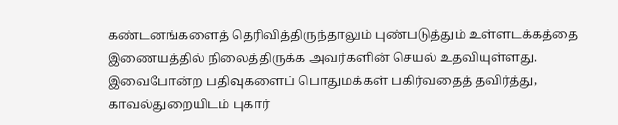கண்டனங்களைத் தெரிவித்திருந்தாலும் புண்படுத்தும் உள்ளடக்கத்தை இணையத்தில் நிலைத்திருக்க அவர்களின் செயல் உதவியுள்ளது. இவைபோன்ற பதிவுகளைப் பொதுமக்கள் பகிர்வதைத் தவிர்த்து, காவல்துறையிடம் புகார்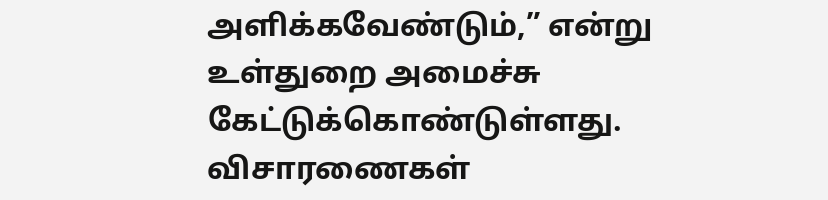அளிக்கவேண்டும்,” என்று உள்துறை அமைச்சு கேட்டுக்கொண்டுள்ளது.
விசாரணைகள்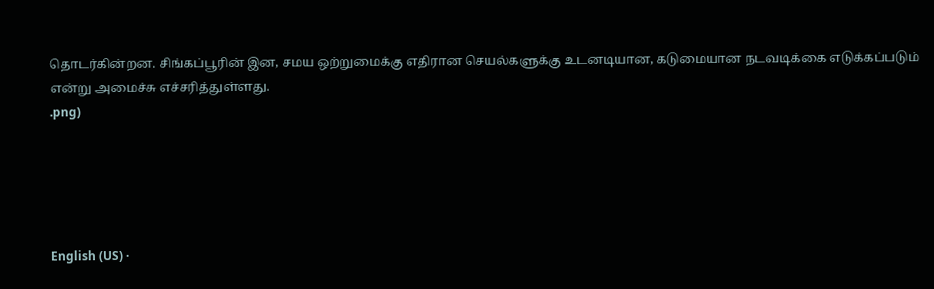தொடர்கின்றன. சிங்கப்பூரின் இன, சமய ஒற்றுமைக்கு எதிரான செயல்களுக்கு உடனடியான, கடுமையான நடவடிக்கை எடுக்கப்படும் என்று அமைச்சு எச்சரித்துள்ளது.
.png)





English (US) ·